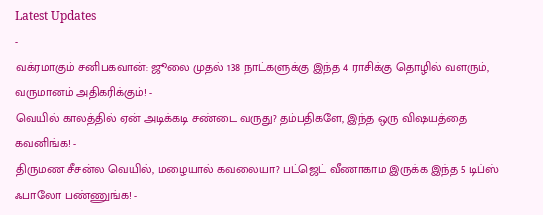Latest Updates
-
வக்ரமாகும் சனிபகவான்: ஜூலை முதல் 138 நாட்களுக்கு இந்த 4 ராசிக்கு தொழில் வளரும், வருமானம் அதிகரிக்கும்! -
வெயில் காலத்தில் ஏன் அடிக்கடி சண்டை வருது? தம்பதிகளே, இந்த ஒரு விஷயத்தை கவனிங்க! -
திருமண சீசன்ல வெயில், மழையால் கவலையா? பட்ஜெட் வீணாகாம இருக்க இந்த 5 டிப்ஸ் ஃபாலோ பண்ணுங்க! -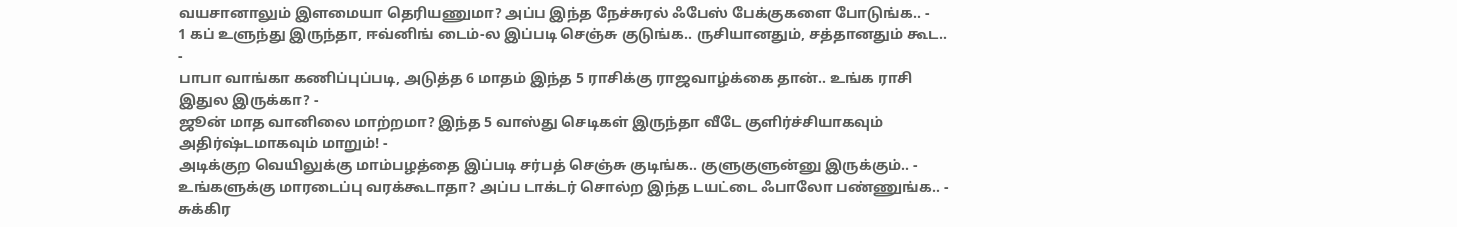வயசானாலும் இளமையா தெரியணுமா? அப்ப இந்த நேச்சுரல் ஃபேஸ் பேக்குகளை போடுங்க.. -
1 கப் உளுந்து இருந்தா, ஈவ்னிங் டைம்-ல இப்படி செஞ்சு குடுங்க.. ருசியானதும், சத்தானதும் கூட.. -
பாபா வாங்கா கணிப்புப்படி, அடுத்த 6 மாதம் இந்த 5 ராசிக்கு ராஜவாழ்க்கை தான்.. உங்க ராசி இதுல இருக்கா? -
ஜூன் மாத வானிலை மாற்றமா? இந்த 5 வாஸ்து செடிகள் இருந்தா வீடே குளிர்ச்சியாகவும் அதிர்ஷ்டமாகவும் மாறும்! -
அடிக்குற வெயிலுக்கு மாம்பழத்தை இப்படி சர்பத் செஞ்சு குடிங்க.. குளுகுளுன்னு இருக்கும்.. -
உங்களுக்கு மாரடைப்பு வரக்கூடாதா? அப்ப டாக்டர் சொல்ற இந்த டயட்டை ஃபாலோ பண்ணுங்க.. -
சுக்கிர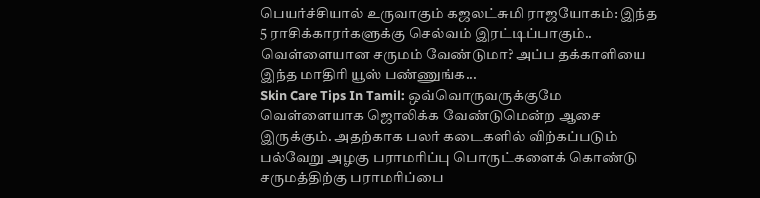பெயர்ச்சியால் உருவாகும் கஜலட்சுமி ராஜயோகம்: இந்த 5 ராசிக்காரர்களுக்கு செல்வம் இரட்டிப்பாகும்..
வெள்ளையான சருமம் வேண்டுமா? அப்ப தக்காளியை இந்த மாதிரி யூஸ் பண்ணுங்க...
Skin Care Tips In Tamil: ஒவ்வொருவருக்குமே வெள்ளையாக ஜொலிக்க வேண்டுமென்ற ஆசை இருக்கும். அதற்காக பலர் கடைகளில் விற்கப்படும் பல்வேறு அழகு பராமரிப்பு பொருட்களைக் கொண்டு சருமத்திற்கு பராமரிப்பை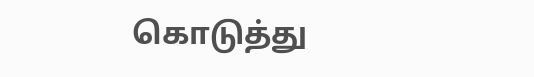கொடுத்து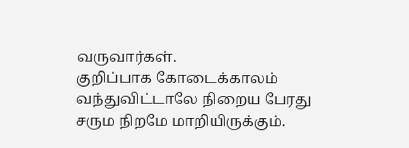வருவார்கள்.
குறிப்பாக கோடைக்காலம் வந்துவிட்டாலே நிறைய பேரது சரும நிறமே மாறியிருக்கும்.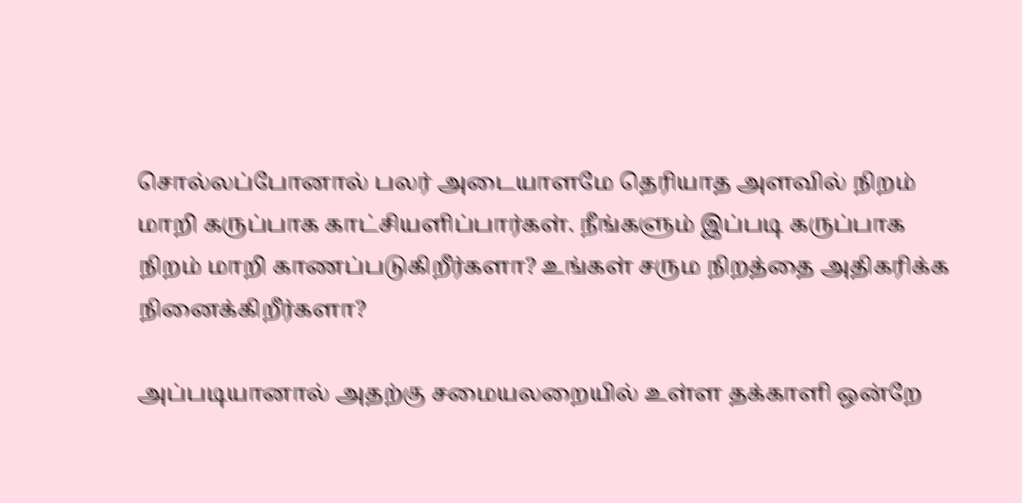சொல்லப்போனால் பலர் அடையாளமே தெரியாத அளவில் நிறம் மாறி கருப்பாக காட்சியளிப்பார்கள். நீங்களும் இப்படி கருப்பாக நிறம் மாறி காணப்படுகிறீர்களா? உங்கள் சரும நிறத்தை அதிகரிக்க நினைக்கிறீர்களா?

அப்படியானால் அதற்கு சமையலறையில் உள்ள தக்காளி ஒன்றே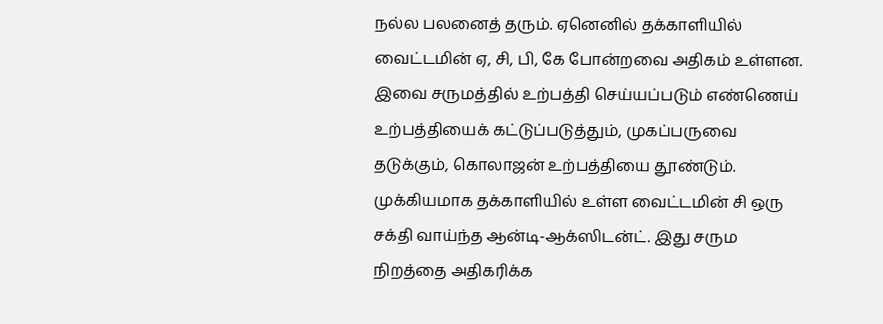நல்ல பலனைத் தரும். ஏனெனில் தக்காளியில் வைட்டமின் ஏ, சி, பி, கே போன்றவை அதிகம் உள்ளன. இவை சருமத்தில் உற்பத்தி செய்யப்படும் எண்ணெய் உற்பத்தியைக் கட்டுப்படுத்தும், முகப்பருவை தடுக்கும், கொலாஜன் உற்பத்தியை தூண்டும்.
முக்கியமாக தக்காளியில் உள்ள வைட்டமின் சி ஒரு சக்தி வாய்ந்த ஆன்டி-ஆக்ஸிடன்ட். இது சரும நிறத்தை அதிகரிக்க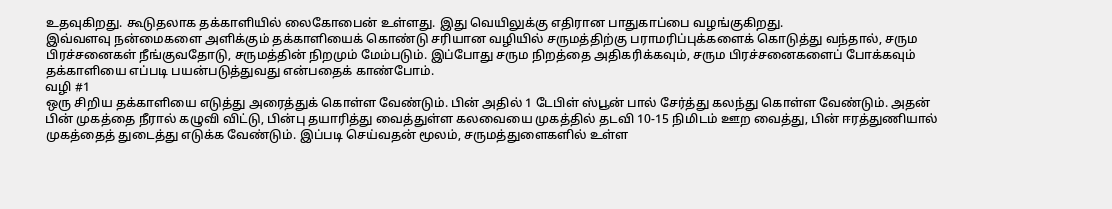உதவுகிறது. கூடுதலாக தக்காளியில் லைகோபைன் உள்ளது. இது வெயிலுக்கு எதிரான பாதுகாப்பை வழங்குகிறது.
இவ்வளவு நன்மைகளை அளிக்கும் தக்காளியைக் கொண்டு சரியான வழியில் சருமத்திற்கு பராமரிப்புக்களைக் கொடுத்து வந்தால், சரும பிரச்சனைகள் நீங்குவதோடு, சருமத்தின் நிறமும் மேம்படும். இப்போது சரும நிறத்தை அதிகரிக்கவும், சரும பிரச்சனைகளைப் போக்கவும் தக்காளியை எப்படி பயன்படுத்துவது என்பதைக் காண்போம்.
வழி #1
ஒரு சிறிய தக்காளியை எடுத்து அரைத்துக் கொள்ள வேண்டும். பின் அதில் 1 டேபிள் ஸ்பூன் பால் சேர்த்து கலந்து கொள்ள வேண்டும். அதன் பின் முகத்தை நீரால் கழுவி விட்டு, பின்பு தயாரித்து வைத்துள்ள கலவையை முகத்தில் தடவி 10-15 நிமிடம் ஊற வைத்து, பின் ஈரத்துணியால் முகத்தைத் துடைத்து எடுக்க வேண்டும். இப்படி செய்வதன் மூலம், சருமத்துளைகளில் உள்ள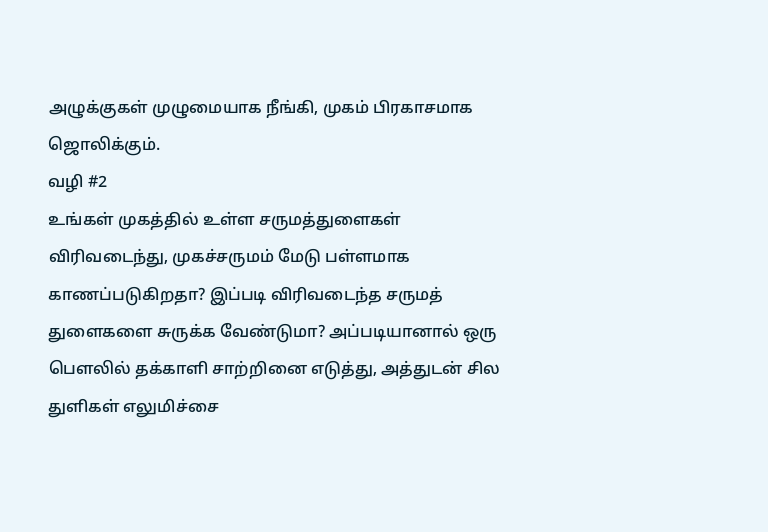அழுக்குகள் முழுமையாக நீங்கி, முகம் பிரகாசமாக ஜொலிக்கும்.
வழி #2
உங்கள் முகத்தில் உள்ள சருமத்துளைகள் விரிவடைந்து, முகச்சருமம் மேடு பள்ளமாக காணப்படுகிறதா? இப்படி விரிவடைந்த சருமத் துளைகளை சுருக்க வேண்டுமா? அப்படியானால் ஒரு பௌலில் தக்காளி சாற்றினை எடுத்து, அத்துடன் சில துளிகள் எலுமிச்சை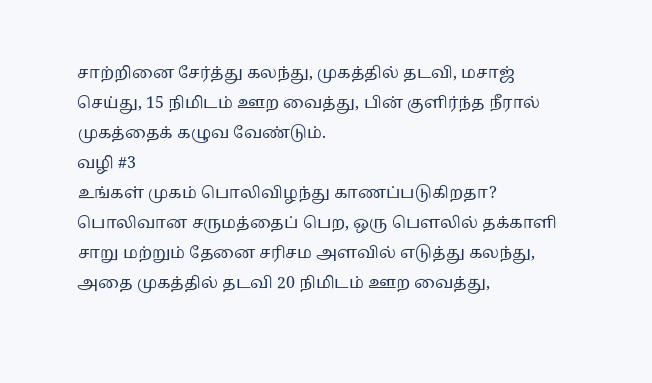சாற்றினை சேர்த்து கலந்து, முகத்தில் தடவி, மசாஜ் செய்து, 15 நிமிடம் ஊற வைத்து, பின் குளிர்ந்த நீரால் முகத்தைக் கழுவ வேண்டும்.
வழி #3
உங்கள் முகம் பொலிவிழந்து காணப்படுகிறதா? பொலிவான சருமத்தைப் பெற, ஒரு பௌலில் தக்காளி சாறு மற்றும் தேனை சரிசம அளவில் எடுத்து கலந்து, அதை முகத்தில் தடவி 20 நிமிடம் ஊற வைத்து,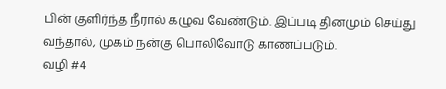பின் குளிர்ந்த நீரால் கழுவ வேண்டும். இப்படி தினமும் செய்து வந்தால், முகம் நன்கு பொலிவோடு காணப்படும்.
வழி #4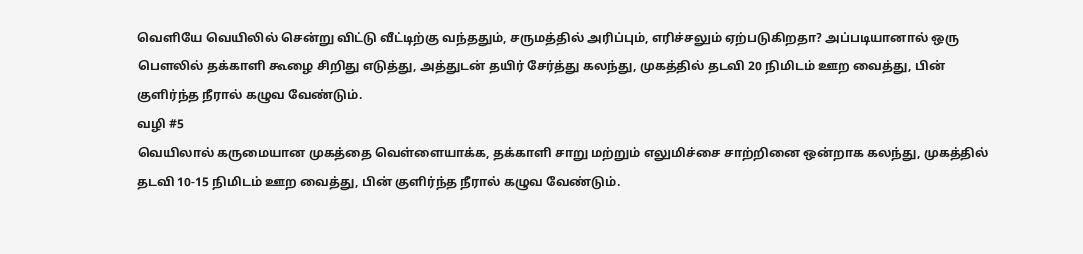வெளியே வெயிலில் சென்று விட்டு வீட்டிற்கு வந்ததும், சருமத்தில் அரிப்பும், எரிச்சலும் ஏற்படுகிறதா? அப்படியானால் ஒரு பௌலில் தக்காளி கூழை சிறிது எடுத்து, அத்துடன் தயிர் சேர்த்து கலந்து, முகத்தில் தடவி 20 நிமிடம் ஊற வைத்து, பின் குளிர்ந்த நீரால் கழுவ வேண்டும்.
வழி #5
வெயிலால் கருமையான முகத்தை வெள்ளையாக்க, தக்காளி சாறு மற்றும் எலுமிச்சை சாற்றினை ஒன்றாக கலந்து, முகத்தில் தடவி 10-15 நிமிடம் ஊற வைத்து, பின் குளிர்ந்த நீரால் கழுவ வேண்டும்.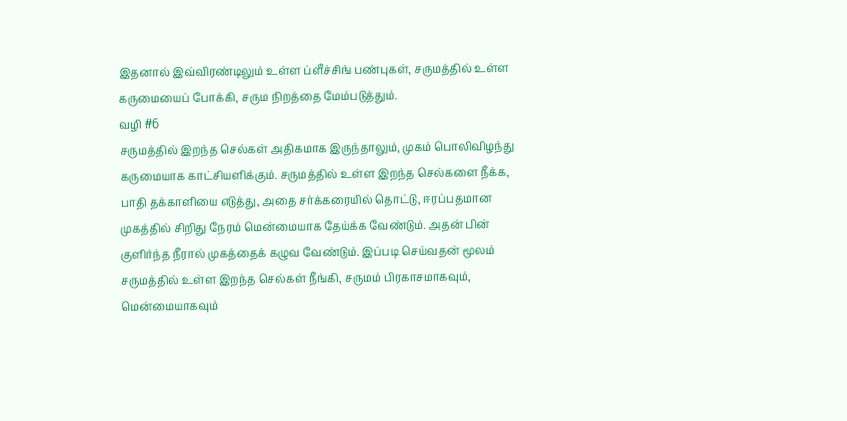இதனால் இவ்விரண்டிலும் உள்ள ப்ளீச்சிங் பண்புகள், சருமத்தில் உள்ள கருமையைப் போக்கி, சரும நிறத்தை மேம்படுத்தும்.
வழி #6
சருமத்தில் இறந்த செல்கள் அதிகமாக இருந்தாலும், முகம் பொலிவிழந்து கருமையாக காட்சியளிக்கும். சருமத்தில் உள்ள இறந்த செல்களை நீக்க, பாதி தக்காளியை எடுத்து, அதை சர்க்கரையில் தொட்டு, ஈரப்பதமான முகத்தில் சிறிது நேரம் மென்மையாக தேய்க்க வேண்டும். அதன் பின் குளிர்ந்த நீரால் முகத்தைக் கழுவ வேண்டும். இப்படி செய்வதன் மூலம் சருமத்தில் உள்ள இறந்த செல்கள் நீங்கி, சருமம் பிரகாசமாகவும், மென்மையாகவும்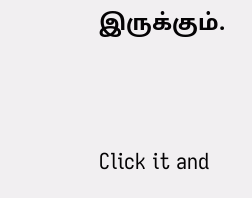இருக்கும்.



Click it and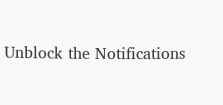Unblock the Notifications